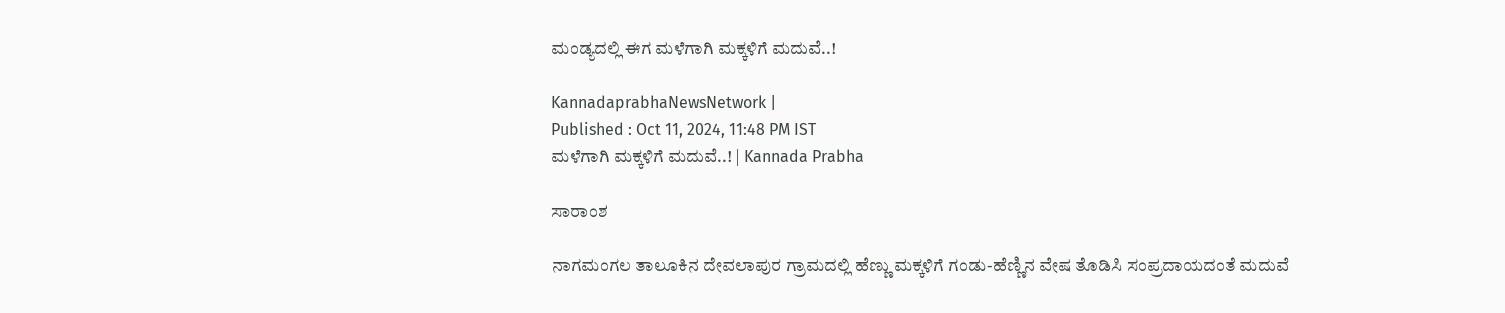ಮಂಡ್ಯದಲ್ಲಿ ಈಗ ಮಳೆಗಾಗಿ ಮಕ್ಕಳಿಗೆ ಮದುವೆ..!

KannadaprabhaNewsNetwork |
Published : Oct 11, 2024, 11:48 PM IST
ಮಳೆಗಾಗಿ ಮಕ್ಕಳಿಗೆ ಮದುವೆ..! | Kannada Prabha

ಸಾರಾಂಶ

ನಾಗಮಂಗಲ ತಾಲೂಕಿನ ದೇವಲಾಪುರ ಗ್ರಾಮದಲ್ಲಿ ಹೆಣ್ಣು ಮಕ್ಕಳಿಗೆ ಗಂಡು-ಹೆಣ್ಣಿನ ವೇಷ ತೊಡಿಸಿ ಸಂಪ್ರದಾಯದಂತೆ ಮದುವೆ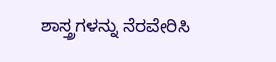ಶಾಸ್ತ್ರಗಳನ್ನು ನೆರವೇರಿಸಿ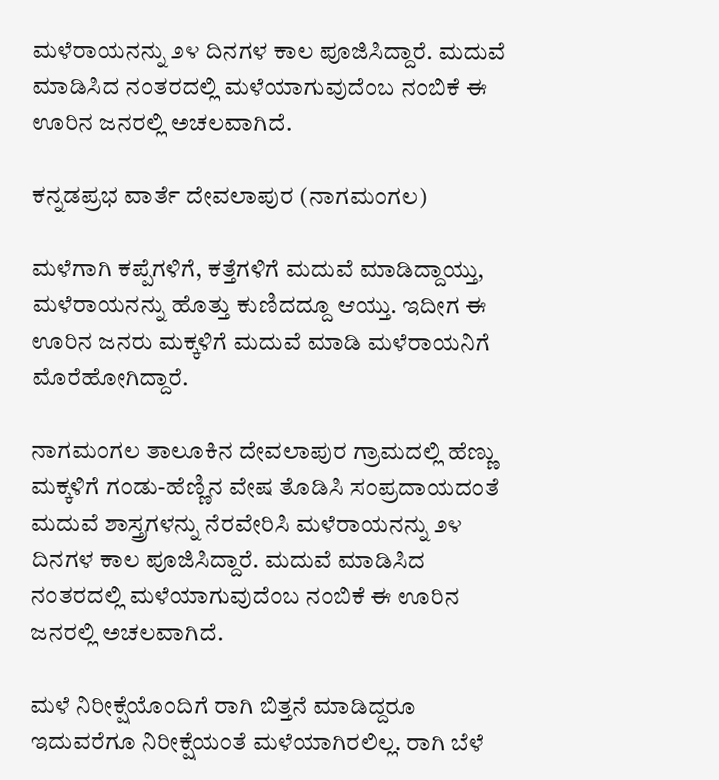ಮಳೆರಾಯನನ್ನು ೨೪ ದಿನಗಳ ಕಾಲ ಪೂಜಿಸಿದ್ದಾರೆ. ಮದುವೆ ಮಾಡಿಸಿದ ನಂತರದಲ್ಲಿ ಮಳೆಯಾಗುವುದೆಂಬ ನಂಬಿಕೆ ಈ ಊರಿನ ಜನರಲ್ಲಿ ಅಚಲವಾಗಿದೆ.

ಕನ್ನಡಪ್ರಭ ವಾರ್ತೆ ದೇವಲಾಪುರ (ನಾಗಮಂಗಲ)

ಮಳೆಗಾಗಿ ಕಪ್ಪೆಗಳಿಗೆ, ಕತ್ತೆಗಳಿಗೆ ಮದುವೆ ಮಾಡಿದ್ದಾಯ್ತು, ಮಳೆರಾಯನನ್ನು ಹೊತ್ತು ಕುಣಿದದ್ದೂ ಆಯ್ತು. ಇದೀಗ ಈ ಊರಿನ ಜನರು ಮಕ್ಕಳಿಗೆ ಮದುವೆ ಮಾಡಿ ಮಳೆರಾಯನಿಗೆ ಮೊರೆಹೋಗಿದ್ದಾರೆ.

ನಾಗಮಂಗಲ ತಾಲೂಕಿನ ದೇವಲಾಪುರ ಗ್ರಾಮದಲ್ಲಿ ಹೆಣ್ಣು ಮಕ್ಕಳಿಗೆ ಗಂಡು-ಹೆಣ್ಣಿನ ವೇಷ ತೊಡಿಸಿ ಸಂಪ್ರದಾಯದಂತೆ ಮದುವೆ ಶಾಸ್ತ್ರಗಳನ್ನು ನೆರವೇರಿಸಿ ಮಳೆರಾಯನನ್ನು ೨೪ ದಿನಗಳ ಕಾಲ ಪೂಜಿಸಿದ್ದಾರೆ. ಮದುವೆ ಮಾಡಿಸಿದ ನಂತರದಲ್ಲಿ ಮಳೆಯಾಗುವುದೆಂಬ ನಂಬಿಕೆ ಈ ಊರಿನ ಜನರಲ್ಲಿ ಅಚಲವಾಗಿದೆ.

ಮಳೆ ನಿರೀಕ್ಷೆಯೊಂದಿಗೆ ರಾಗಿ ಬಿತ್ತನೆ ಮಾಡಿದ್ದರೂ ಇದುವರೆಗೂ ನಿರೀಕ್ಷೆಯಂತೆ ಮಳೆಯಾಗಿರಲಿಲ್ಲ. ರಾಗಿ ಬೆಳೆ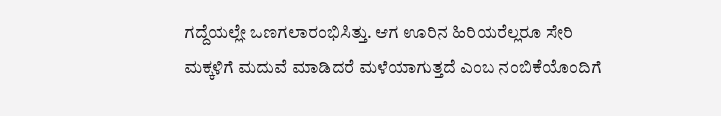ಗದ್ದೆಯಲ್ಲೇ ಒಣಗಲಾರಂಭಿಸಿತ್ತು. ಆಗ ಊರಿನ ಹಿರಿಯರೆಲ್ಲರೂ ಸೇರಿ ಮಕ್ಕಳಿಗೆ ಮದುವೆ ಮಾಡಿದರೆ ಮಳೆಯಾಗುತ್ತದೆ ಎಂಬ ನಂಬಿಕೆಯೊಂದಿಗೆ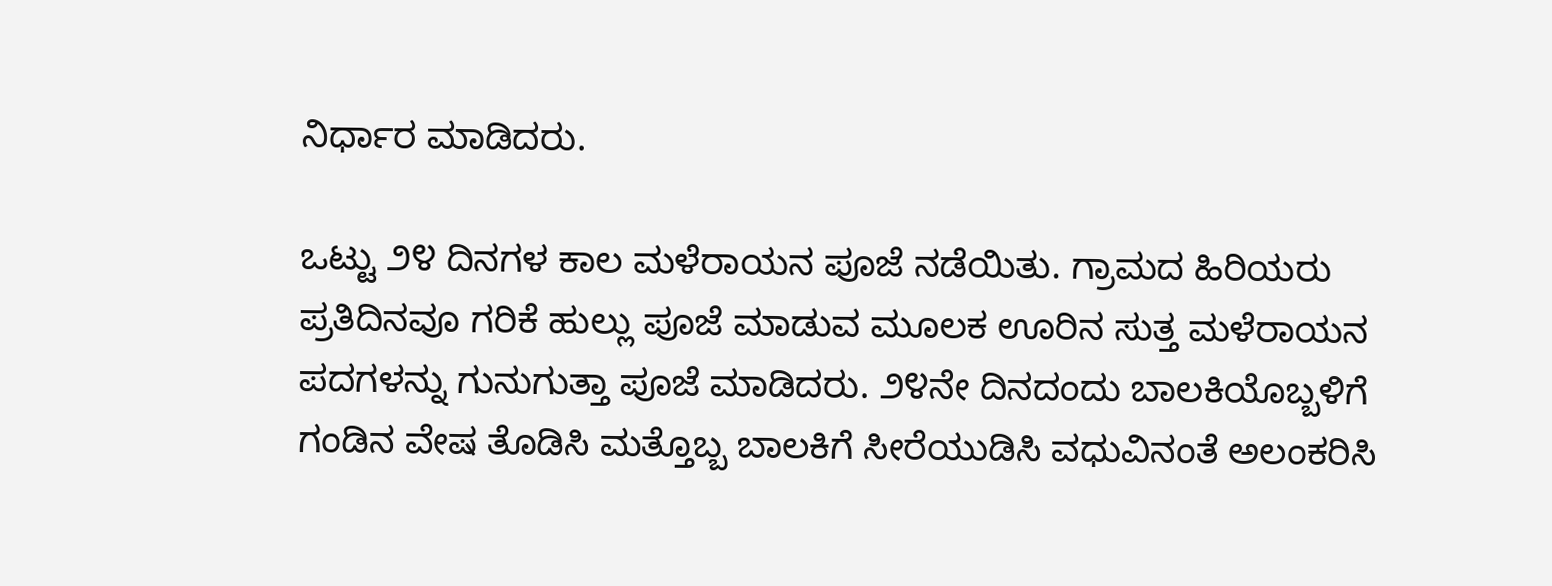ನಿರ್ಧಾರ ಮಾಡಿದರು.

ಒಟ್ಟು ೨೪ ದಿನಗಳ ಕಾಲ ಮಳೆರಾಯನ ಪೂಜೆ ನಡೆಯಿತು. ಗ್ರಾಮದ ಹಿರಿಯರು ಪ್ರತಿದಿನವೂ ಗರಿಕೆ ಹುಲ್ಲು ಪೂಜೆ ಮಾಡುವ ಮೂಲಕ ಊರಿನ ಸುತ್ತ ಮಳೆರಾಯನ ಪದಗಳನ್ನು ಗುನುಗುತ್ತಾ ಪೂಜೆ ಮಾಡಿದರು. ೨೪ನೇ ದಿನದಂದು ಬಾಲಕಿಯೊಬ್ಬಳಿಗೆ ಗಂಡಿನ ವೇಷ ತೊಡಿಸಿ ಮತ್ತೊಬ್ಬ ಬಾಲಕಿಗೆ ಸೀರೆಯುಡಿಸಿ ವಧುವಿನಂತೆ ಅಲಂಕರಿಸಿ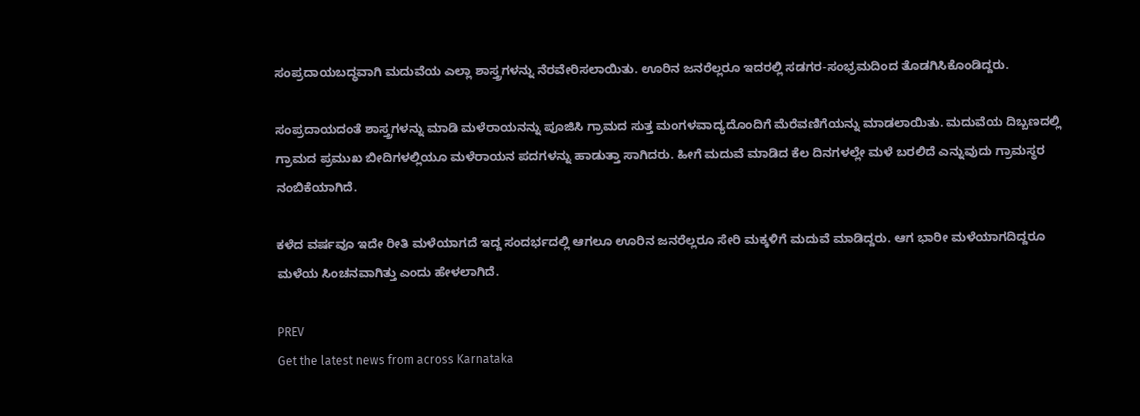ಸಂಪ್ರದಾಯಬದ್ಧವಾಗಿ ಮದುವೆಯ ಎಲ್ಲಾ ಶಾಸ್ತ್ರಗಳನ್ನು ನೆರವೇರಿಸಲಾಯಿತು. ಊರಿನ ಜನರೆಲ್ಲರೂ ಇದರಲ್ಲಿ ಸಡಗರ-ಸಂಭ್ರಮದಿಂದ ತೊಡಗಿಸಿಕೊಂಡಿದ್ದರು.

ಸಂಪ್ರದಾಯದಂತೆ ಶಾಸ್ತ್ರಗಳನ್ನು ಮಾಡಿ ಮಳೆರಾಯನನ್ನು ಪೂಜಿಸಿ ಗ್ರಾಮದ ಸುತ್ತ ಮಂಗಳವಾದ್ಯದೊಂದಿಗೆ ಮೆರೆವಣಿಗೆಯನ್ನು ಮಾಡಲಾಯಿತು. ಮದುವೆಯ ದಿಬ್ಬಣದಲ್ಲಿ ಗ್ರಾಮದ ಪ್ರಮುಖ ಬೀದಿಗಳಲ್ಲಿಯೂ ಮಳೆರಾಯನ ಪದಗಳನ್ನು ಹಾಡುತ್ತಾ ಸಾಗಿದರು. ಹೀಗೆ ಮದುವೆ ಮಾಡಿದ ಕೆಲ ದಿನಗಳಲ್ಲೇ ಮಳೆ ಬರಲಿದೆ ಎನ್ನುವುದು ಗ್ರಾಮಸ್ಥರ ನಂಬಿಕೆಯಾಗಿದೆ.

ಕಳೆದ ವರ್ಷವೂ ಇದೇ ರೀತಿ ಮಳೆಯಾಗದೆ ಇದ್ದ ಸಂದರ್ಭದಲ್ಲಿ ಆಗಲೂ ಊರಿನ ಜನರೆಲ್ಲರೂ ಸೇರಿ ಮಕ್ಕಳಿಗೆ ಮದುವೆ ಮಾಡಿದ್ದರು. ಆಗ ಭಾರೀ ಮಳೆಯಾಗದಿದ್ದರೂ ಮಳೆಯ ಸಿಂಚನವಾಗಿತ್ತು ಎಂದು ಹೇಳಲಾಗಿದೆ.

PREV
Get the latest news from across Karnataka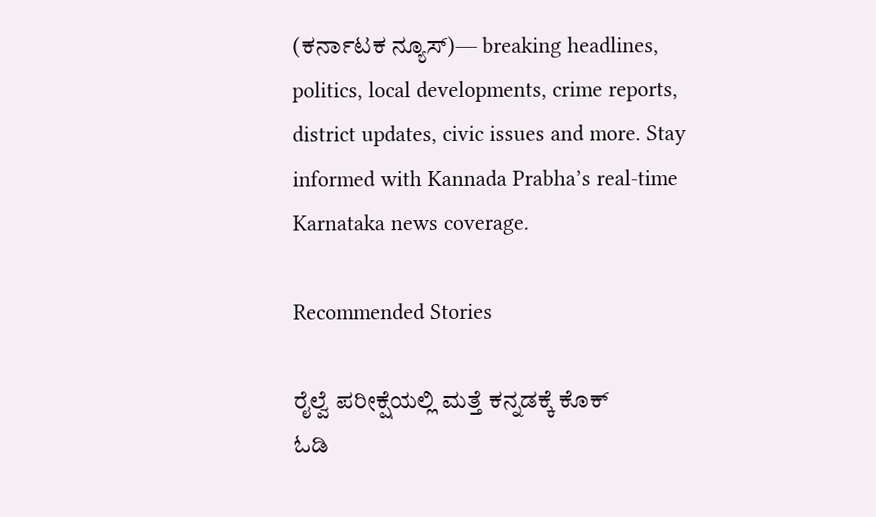(ಕರ್ನಾಟಕ ನ್ಯೂಸ್)— breaking headlines, politics, local developments, crime reports, district updates, civic issues and more. Stay informed with Kannada Prabha’s real‑time Karnataka news coverage.

Recommended Stories

ರೈಲ್ವೆ ಪರೀಕ್ಷೆಯಲ್ಲಿ ಮತ್ತೆ ಕನ್ನಡಕ್ಕೆ ಕೊಕ್
ಓಡಿ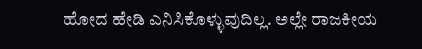ಹೋದ ಹೇಡಿ ಎನಿಸಿಕೊಳ್ಳುವುದಿಲ್ಲ. ಅಲ್ಲೇ ರಾಜಕೀಯ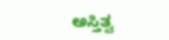ಅಸ್ತಿತ್ವ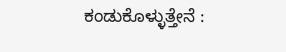ಕಂಡುಕೊಳ್ಳುತ್ತೇನೆ :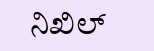ನಿಖಿಲ್‌